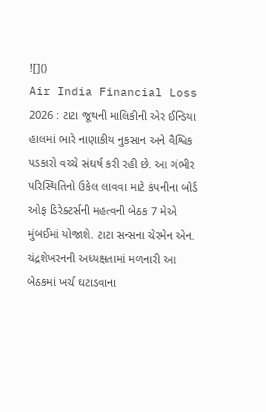![]()
Air India Financial Loss 2026 : ટાટા જૂથની માલિકીની એર ઈન્ડિયા હાલમાં ભારે નાણાકીય નુકસાન અને વૈશ્વિક પડકારો વચ્ચે સંઘર્ષ કરી રહી છે. આ ગંભીર પરિસ્થિતિનો ઉકેલ લાવવા માટે કંપનીના બોર્ડ ઓફ ડિરેક્ટર્સની મહત્વની બેઠક 7 મેએ મુંબઈમાં યોજાશે. ટાટા સન્સના ચેરમેન એન. ચંદ્રશેખરનની અધ્યક્ષતામાં મળનારી આ બેઠકમાં ખર્ચ ઘટાડવાના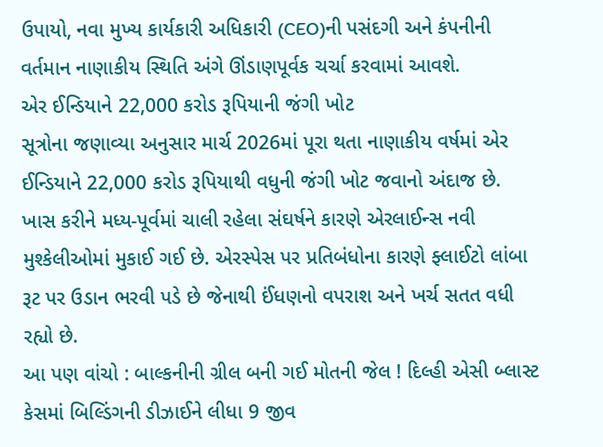ઉપાયો, નવા મુખ્ય કાર્યકારી અધિકારી (CEO)ની પસંદગી અને કંપનીની વર્તમાન નાણાકીય સ્થિતિ અંગે ઊંડાણપૂર્વક ચર્ચા કરવામાં આવશે.
એર ઈન્ડિયાને 22,000 કરોડ રૂપિયાની જંગી ખોટ
સૂત્રોના જણાવ્યા અનુસાર માર્ચ 2026માં પૂરા થતા નાણાકીય વર્ષમાં એર ઈન્ડિયાને 22,000 કરોડ રૂપિયાથી વધુની જંગી ખોટ જવાનો અંદાજ છે. ખાસ કરીને મધ્ય-પૂર્વમાં ચાલી રહેલા સંઘર્ષને કારણે એરલાઈન્સ નવી મુશ્કેલીઓમાં મુકાઈ ગઈ છે. એરસ્પેસ પર પ્રતિબંધોના કારણે ફ્લાઈટો લાંબા રૂટ પર ઉડાન ભરવી પડે છે જેનાથી ઈંધણનો વપરાશ અને ખર્ચ સતત વધી રહ્યો છે.
આ પણ વાંચો : બાલ્કનીની ગ્રીલ બની ગઈ મોતની જેલ ! દિલ્હી એસી બ્લાસ્ટ કેસમાં બિલ્ડિંગની ડીઝાઈને લીધા 9 જીવ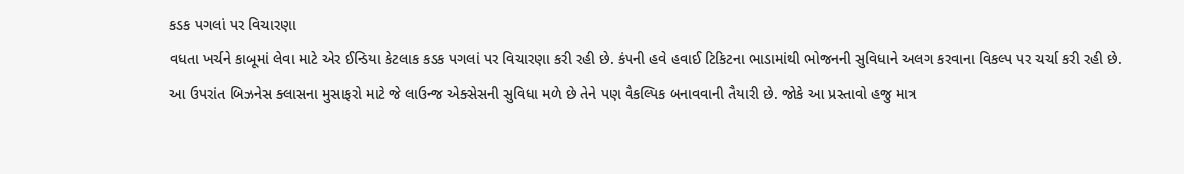કડક પગલાં પર વિચારણા
વધતા ખર્ચને કાબૂમાં લેવા માટે એર ઈન્ડિયા કેટલાક કડક પગલાં પર વિચારણા કરી રહી છે. કંપની હવે હવાઈ ટિકિટના ભાડામાંથી ભોજનની સુવિધાને અલગ કરવાના વિકલ્પ પર ચર્ચા કરી રહી છે. આ ઉપરાંત બિઝનેસ ક્લાસના મુસાફરો માટે જે લાઉન્જ એક્સેસની સુવિધા મળે છે તેને પણ વૈકલ્પિક બનાવવાની તૈયારી છે. જોકે આ પ્રસ્તાવો હજુ માત્ર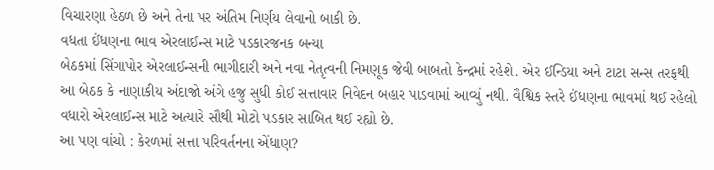વિચારણા હેઠળ છે અને તેના પર અંતિમ નિર્ણય લેવાનો બાકી છે.
વધતા ઈંધણના ભાવ એરલાઈન્સ માટે પડકારજનક બન્યા
બેઠકમાં સિંગાપોર એરલાઈન્સની ભાગીદારી અને નવા નેતૃત્વની નિમણૂક જેવી બાબતો કેન્દ્રમાં રહેશે. એર ઈન્ડિયા અને ટાટા સન્સ તરફથી આ બેઠક કે નાણાકીય અંદાજો અંગે હજુ સુધી કોઈ સત્તાવાર નિવેદન બહાર પાડવામાં આવ્યું નથી. વૈશ્વિક સ્તરે ઈંધણના ભાવમાં થઈ રહેલો વધારો એરલાઈન્સ માટે અત્યારે સૌથી મોટો પડકાર સાબિત થઈ રહ્યો છે.
આ પણ વાંચો : કેરળમાં સત્તા પરિવર્તનના એંધાણ?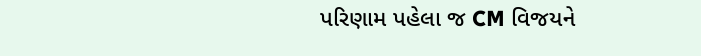પરિણામ પહેલા જ CM વિજયને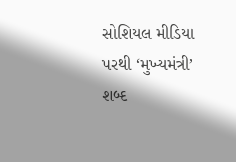સોશિયલ મીડિયા પરથી ‘મુખ્યમંત્રી’ શબ્દ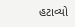હટાવ્યો